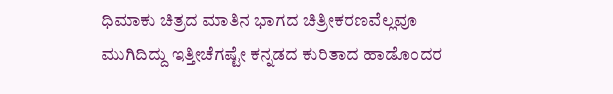ಧಿಮಾಕು ಚಿತ್ರದ ಮಾತಿನ ಭಾಗದ ಚಿತ್ರೀಕರಣವೆಲ್ಲವೂ ಮುಗಿದಿದ್ದು ಇತ್ತೀಚೆಗಷ್ಟೇ ಕನ್ನಡದ ಕುರಿತಾದ ಹಾಡೊಂದರ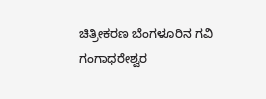ಚಿತ್ರೀಕರಣ ಬೆಂಗಳೂರಿನ ಗವಿ ಗಂಗಾಧರೇಶ್ವರ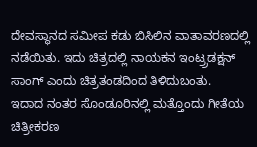ದೇವಸ್ಥಾನದ ಸಮೀಪ ಕಡು ಬಿಸಿಲಿನ ವಾತಾವರಣದಲ್ಲಿ ನಡೆಯಿತು. ಇದು ಚಿತ್ರದಲ್ಲಿ ನಾಯಕನ ಇಂಟ್ರ್ರಡಕ್ಷನ್ ಸಾಂಗ್ ಎಂದು ಚಿತ್ರತಂಡದಿಂದ ತಿಳಿದುಬಂತು.
ಇದಾದ ನಂತರ ಸೊಂಡೂರಿನಲ್ಲಿ ಮತ್ತೊಂದು ಗೀತೆಯ ಚಿತ್ರೀಕರಣ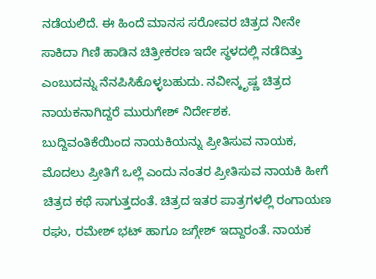ನಡೆಯಲಿದೆ. ಈ ಹಿಂದೆ ಮಾನಸ ಸರೋವರ ಚಿತ್ರದ ನೀನೇ ಸಾಕಿದಾ ಗಿಣಿ ಹಾಡಿನ ಚಿತ್ರೀಕರಣ ಇದೇ ಸ್ಥಳದಲ್ಲಿ ನಡೆದಿತ್ತು ಎಂಬುದನ್ನು ನೆನಪಿಸಿಕೊಳ್ಳಬಹುದು. ನವೀನ್ಕೃಷ್ಣ ಚಿತ್ರದ ನಾಯಕನಾಗಿದ್ದರೆ ಮುರುಗೇಶ್ ನಿರ್ದೇಶಕ.
ಬುದ್ದಿವಂತಿಕೆಯಿಂದ ನಾಯಕಿಯನ್ನು ಪ್ರೀತಿಸುವ ನಾಯಕ, ಮೊದಲು ಪ್ರೀತಿಗೆ ಒಲ್ಲೆ ಎಂದು ನಂತರ ಪ್ರೀತಿಸುವ ನಾಯಕಿ ಹೀಗೆ ಚಿತ್ರದ ಕಥೆ ಸಾಗುತ್ತದಂತೆ. ಚಿತ್ರದ ಇತರ ಪಾತ್ರಗಳಲ್ಲಿ ರಂಗಾಯಣ ರಘು, ರಮೇಶ್ ಭಟ್ ಹಾಗೂ ಜಗ್ಗೇಶ್ ಇದ್ದಾರಂತೆ. ನಾಯಕ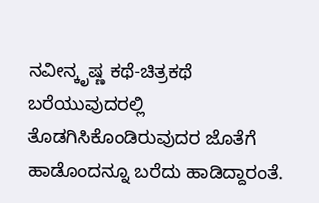ನವೀನ್ಕೃಷ್ಣ ಕಥೆ-ಚಿತ್ರಕಥೆ ಬರೆಯುವುದರಲ್ಲಿ ತೊಡಗಿಸಿಕೊಂಡಿರುವುದರ ಜೊತೆಗೆ ಹಾಡೊಂದನ್ನೂ ಬರೆದು ಹಾಡಿದ್ದಾರಂತೆ.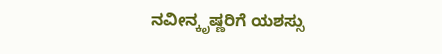ನವೀನ್ಕೃಷ್ಣರಿಗೆ ಯಶಸ್ಸು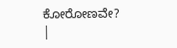ಕೋರೋಣವೇ?
|